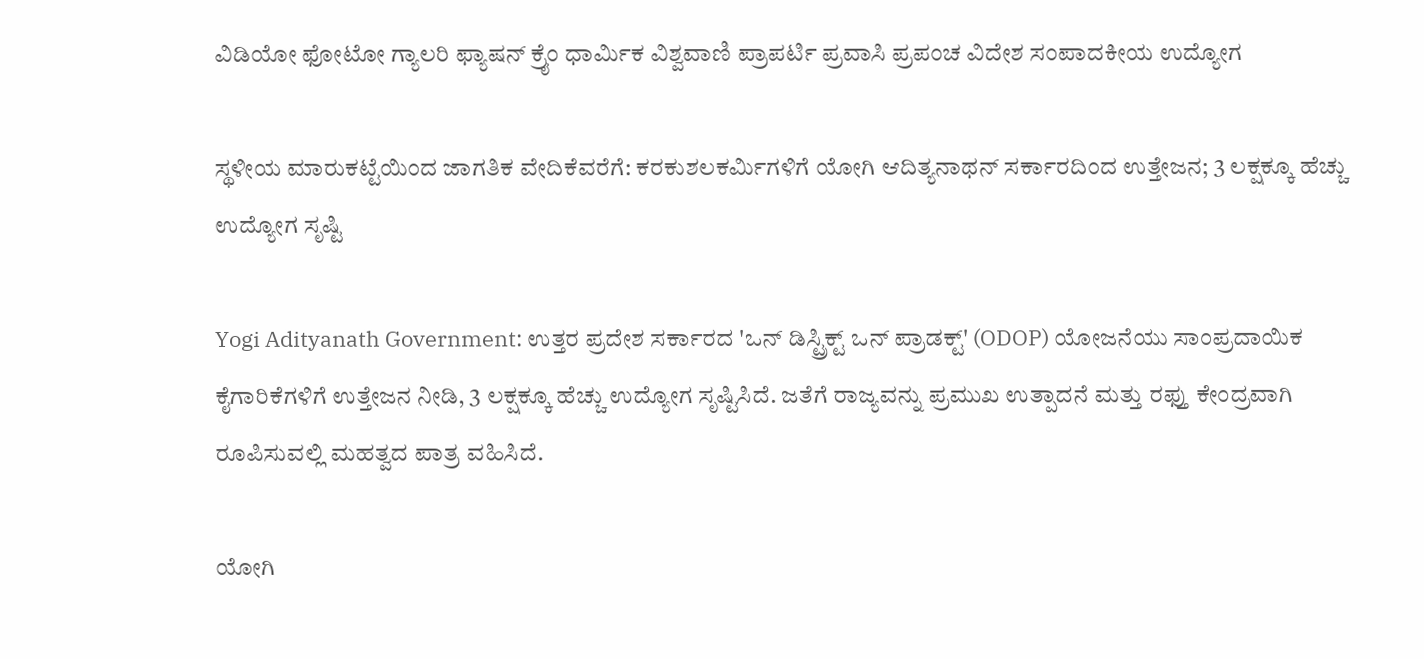ವಿಡಿಯೋ ಫೋಟೋ ಗ್ಯಾಲರಿ ಫ್ಯಾಷನ್ ಕ್ರೈಂ ಧಾರ್ಮಿಕ ವಿಶ್ವವಾಣಿ ಪ್ರಾಪರ್ಟಿ ಪ್ರವಾಸಿ ಪ್ರಪಂಚ ವಿದೇಶ ಸಂಪಾದಕೀಯ ಉದ್ಯೋಗ

ಸ್ಥಳೀಯ ಮಾರುಕಟ್ಟೆಯಿಂದ ಜಾಗತಿಕ ವೇದಿಕೆವರೆಗೆ: ಕರಕುಶಲಕರ್ಮಿಗಳಿಗೆ ಯೋಗಿ ಆದಿತ್ಯನಾಥನ್‌ ಸರ್ಕಾರದಿಂದ ಉತ್ತೇಜನ; 3 ಲಕ್ಷಕ್ಕೂ ಹೆಚ್ಚು ಉದ್ಯೋಗ ಸೃಷ್ಟಿ

Yogi Adityanath Government: ಉತ್ತರ ಪ್ರದೇಶ ಸರ್ಕಾರದ 'ಒನ್ ಡಿಸ್ಟ್ರಿಕ್ಟ್ ಒನ್ ಪ್ರಾಡಕ್ಟ್' (ODOP) ಯೋಜನೆಯು ಸಾಂಪ್ರದಾಯಿಕ ಕೈಗಾರಿಕೆಗಳಿಗೆ ಉತ್ತೇಜನ ನೀಡಿ, 3 ಲಕ್ಷಕ್ಕೂ ಹೆಚ್ಚು ಉದ್ಯೋಗ ಸೃಷ್ಟಿಸಿದೆ. ಜತೆಗೆ ರಾಜ್ಯವನ್ನು ಪ್ರಮುಖ ಉತ್ಪಾದನೆ ಮತ್ತು ರಫ್ತು ಕೇಂದ್ರವಾಗಿ ರೂಪಿಸುವಲ್ಲಿ ಮಹತ್ವದ ಪಾತ್ರ ವಹಿಸಿದೆ.

ಯೋಗಿ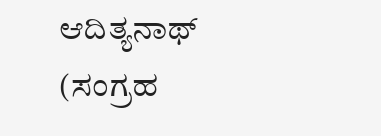ಆದಿತ್ಯನಾಥ್ (ಸಂಗ್ರಹ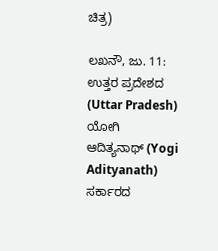ಚಿತ್ರ)

ಲಖನೌ, ಜು. 11: ಉತ್ತರ ಪ್ರದೇಶದ (Uttar Pradesh) ಯೋಗಿ ಆದಿತ್ಯನಾಥ್ (Yogi Adityanath) ಸರ್ಕಾರದ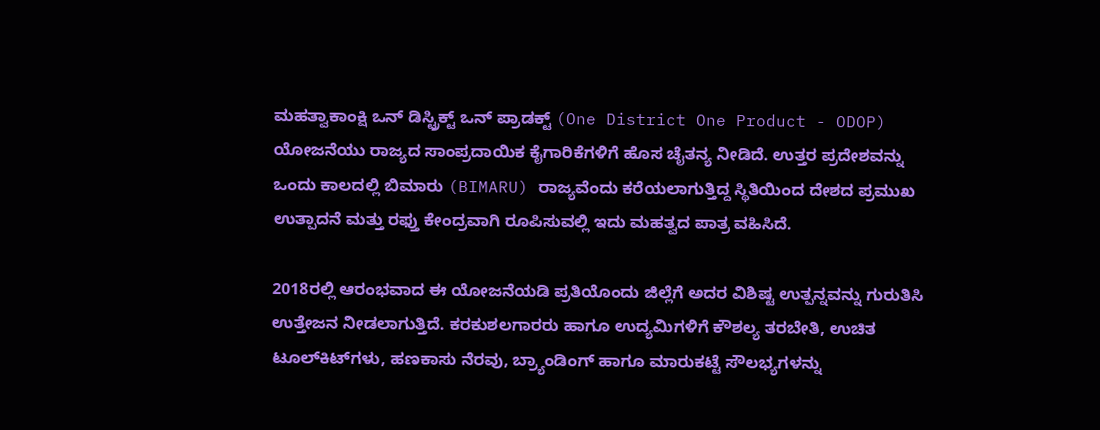ಮಹತ್ವಾಕಾಂಕ್ಷಿ ಒನ್ ಡಿಸ್ಟ್ರಿಕ್ಟ್ ಒನ್ ಪ್ರಾಡಕ್ಟ್ (One District One Product - ODOP) ಯೋಜನೆಯು ರಾಜ್ಯದ ಸಾಂಪ್ರದಾಯಿಕ ಕೈಗಾರಿಕೆಗಳಿಗೆ ಹೊಸ ಚೈತನ್ಯ ನೀಡಿದೆ. ಉತ್ತರ ಪ್ರದೇಶವನ್ನು ಒಂದು ಕಾಲದಲ್ಲಿ ಬಿಮಾರು (BIMARU) ರಾಜ್ಯವೆಂದು ಕರೆಯಲಾಗುತ್ತಿದ್ದ ಸ್ಥಿತಿಯಿಂದ ದೇಶದ ಪ್ರಮುಖ ಉತ್ಪಾದನೆ ಮತ್ತು ರಫ್ತು ಕೇಂದ್ರವಾಗಿ ರೂಪಿಸುವಲ್ಲಿ ಇದು ಮಹತ್ವದ ಪಾತ್ರ ವಹಿಸಿದೆ.

2018ರಲ್ಲಿ ಆರಂಭವಾದ ಈ ಯೋಜನೆಯಡಿ ಪ್ರತಿಯೊಂದು ಜಿಲ್ಲೆಗೆ ಅದರ ವಿಶಿಷ್ಟ ಉತ್ಪನ್ನವನ್ನು ಗುರುತಿಸಿ ಉತ್ತೇಜನ ನೀಡಲಾಗುತ್ತಿದೆ. ಕರಕುಶಲಗಾರರು ಹಾಗೂ ಉದ್ಯಮಿಗಳಿಗೆ ಕೌಶಲ್ಯ ತರಬೇತಿ, ಉಚಿತ ಟೂಲ್‌ಕಿಟ್‌ಗಳು, ಹಣಕಾಸು ನೆರವು, ಬ್ರ್ಯಾಂಡಿಂಗ್ ಹಾಗೂ ಮಾರುಕಟ್ಟೆ ಸೌಲಭ್ಯಗಳನ್ನು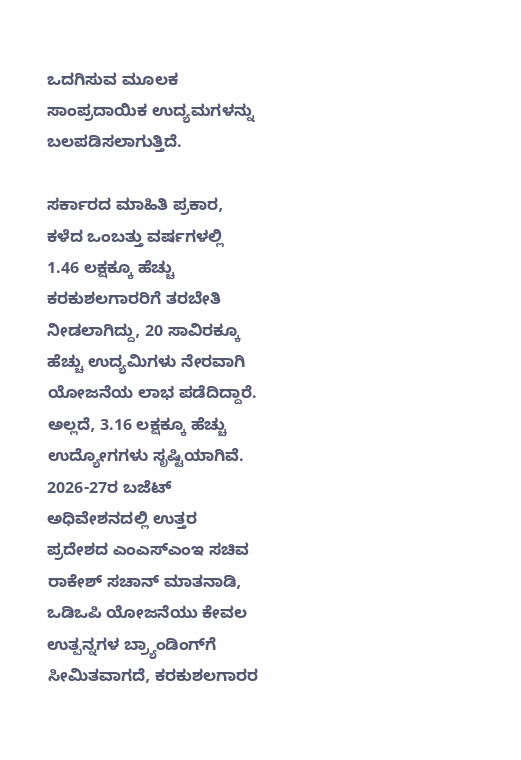ಒದಗಿಸುವ ಮೂಲಕ ಸಾಂಪ್ರದಾಯಿಕ ಉದ್ಯಮಗಳನ್ನು ಬಲಪಡಿಸಲಾಗುತ್ತಿದೆ.

ಸರ್ಕಾರದ ಮಾಹಿತಿ ಪ್ರಕಾರ, ಕಳೆದ ಒಂಬತ್ತು ವರ್ಷಗಳಲ್ಲಿ 1.46 ಲಕ್ಷಕ್ಕೂ ಹೆಚ್ಚು ಕರಕುಶಲಗಾರರಿಗೆ ತರಬೇತಿ ನೀಡಲಾಗಿದ್ದು, 20 ಸಾವಿರಕ್ಕೂ ಹೆಚ್ಚು ಉದ್ಯಮಿಗಳು ನೇರವಾಗಿ ಯೋಜನೆಯ ಲಾಭ ಪಡೆದಿದ್ದಾರೆ. ಅಲ್ಲದೆ, 3.16 ಲಕ್ಷಕ್ಕೂ ಹೆಚ್ಚು ಉದ್ಯೋಗಗಳು ಸೃಷ್ಟಿಯಾಗಿವೆ.
2026-27ರ ಬಜೆಟ್ ಅಧಿವೇಶನದಲ್ಲಿ ಉತ್ತರ ಪ್ರದೇಶದ ಎಂಎಸ್‌ಎಂಇ ಸಚಿವ ರಾಕೇಶ್ ಸಚಾನ್ ಮಾತನಾಡಿ, ಒಡಿಒಪಿ ಯೋಜನೆಯು ಕೇವಲ ಉತ್ಪನ್ನಗಳ ಬ್ರ್ಯಾಂಡಿಂಗ್‌ಗೆ ಸೀಮಿತವಾಗದೆ, ಕರಕುಶಲಗಾರರ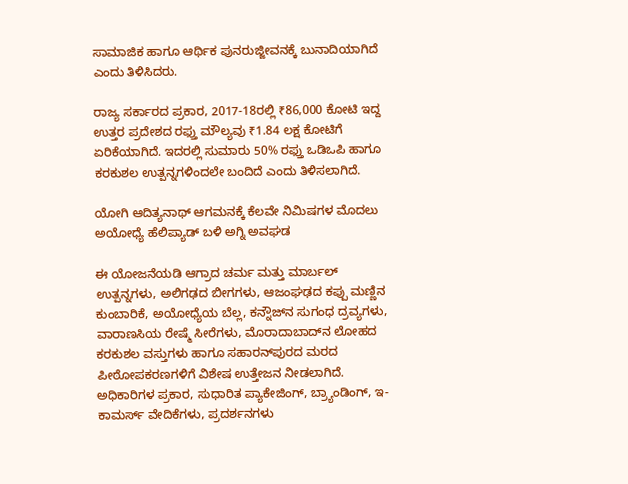ಸಾಮಾಜಿಕ ಹಾಗೂ ಆರ್ಥಿಕ ಪುನರುಜ್ಜೀವನಕ್ಕೆ ಬುನಾದಿಯಾಗಿದೆ ಎಂದು ತಿಳಿಸಿದರು.

ರಾಜ್ಯ ಸರ್ಕಾರದ ಪ್ರಕಾರ, 2017-18ರಲ್ಲಿ ₹86,000 ಕೋಟಿ ಇದ್ದ ಉತ್ತರ ಪ್ರದೇಶದ ರಫ್ತು ಮೌಲ್ಯವು ₹1.84 ಲಕ್ಷ ಕೋಟಿಗೆ ಏರಿಕೆಯಾಗಿದೆ. ಇದರಲ್ಲಿ ಸುಮಾರು 50% ರಫ್ತು ಒಡಿಒಪಿ ಹಾಗೂ ಕರಕುಶಲ ಉತ್ಪನ್ನಗಳಿಂದಲೇ ಬಂದಿದೆ ಎಂದು ತಿಳಿಸಲಾಗಿದೆ.

ಯೋಗಿ ಆದಿತ್ಯನಾಥ್ ಆಗಮನಕ್ಕೆ ಕೆಲವೇ ನಿಮಿಷಗಳ ಮೊದಲು ಅಯೋಧ್ಯೆ ಹೆಲಿಪ್ಯಾಡ್ ಬಳಿ ಅಗ್ನಿ ಅವಘಡ

ಈ ಯೋಜನೆಯಡಿ ಆಗ್ರಾದ ಚರ್ಮ ಮತ್ತು ಮಾರ್ಬಲ್ ಉತ್ಪನ್ನಗಳು, ಅಲಿಗಢದ ಬೀಗಗಳು, ಆಜಂಘಢದ ಕಪ್ಪು ಮಣ್ಣಿನ ಕುಂಬಾರಿಕೆ, ಅಯೋಧ್ಯೆಯ ಬೆಲ್ಲ, ಕನ್ನೌಜ್‌ನ ಸುಗಂಧ ದ್ರವ್ಯಗಳು, ವಾರಾಣಸಿಯ ರೇಷ್ಮೆ ಸೀರೆಗಳು, ಮೊರಾದಾಬಾದ್‌ನ ಲೋಹದ ಕರಕುಶಲ ವಸ್ತುಗಳು ಹಾಗೂ ಸಹಾರನ್‌ಪುರದ ಮರದ ಪೀಠೋಪಕರಣಗಳಿಗೆ ವಿಶೇಷ ಉತ್ತೇಜನ ನೀಡಲಾಗಿದೆ.
ಅಧಿಕಾರಿಗಳ ಪ್ರಕಾರ, ಸುಧಾರಿತ ಪ್ಯಾಕೇಜಿಂಗ್, ಬ್ರ್ಯಾಂಡಿಂಗ್, ಇ-ಕಾಮರ್ಸ್ ವೇದಿಕೆಗಳು, ಪ್ರದರ್ಶನಗಳು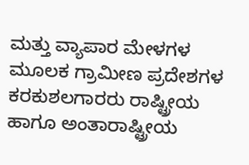ಮತ್ತು ವ್ಯಾಪಾರ ಮೇಳಗಳ ಮೂಲಕ ಗ್ರಾಮೀಣ ಪ್ರದೇಶಗಳ ಕರಕುಶಲಗಾರರು ರಾಷ್ಟ್ರೀಯ ಹಾಗೂ ಅಂತಾರಾಷ್ಟ್ರೀಯ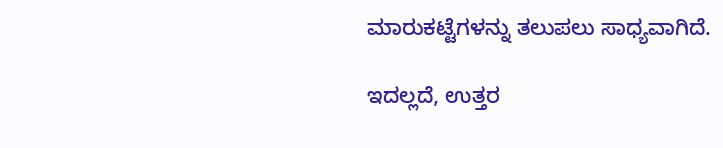ಮಾರುಕಟ್ಟೆಗಳನ್ನು ತಲುಪಲು ಸಾಧ್ಯವಾಗಿದೆ.

ಇದಲ್ಲದೆ, ಉತ್ತರ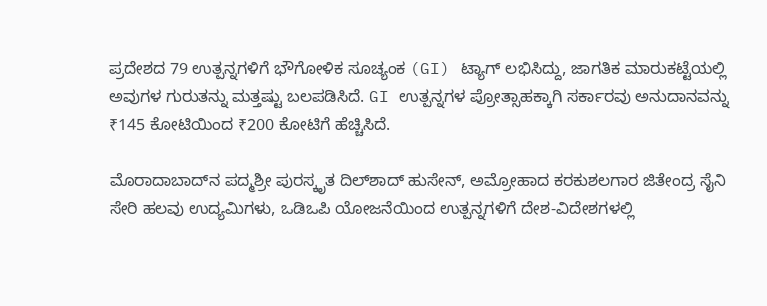ಪ್ರದೇಶದ 79 ಉತ್ಪನ್ನಗಳಿಗೆ ಭೌಗೋಳಿಕ ಸೂಚ್ಯಂಕ (GI) ಟ್ಯಾಗ್ ಲಭಿಸಿದ್ದು, ಜಾಗತಿಕ ಮಾರುಕಟ್ಟೆಯಲ್ಲಿ ಅವುಗಳ ಗುರುತನ್ನು ಮತ್ತಷ್ಟು ಬಲಪಡಿಸಿದೆ. GI ಉತ್ಪನ್ನಗಳ ಪ್ರೋತ್ಸಾಹಕ್ಕಾಗಿ ಸರ್ಕಾರವು ಅನುದಾನವನ್ನು ₹145 ಕೋಟಿಯಿಂದ ₹200 ಕೋಟಿಗೆ ಹೆಚ್ಚಿಸಿದೆ.

ಮೊರಾದಾಬಾದ್‌ನ ಪದ್ಮಶ್ರೀ ಪುರಸ್ಕೃತ ದಿಲ್‌ಶಾದ್ ಹುಸೇನ್, ಅಮ್ರೋಹಾದ ಕರಕುಶಲಗಾರ ಜಿತೇಂದ್ರ ಸೈನಿ ಸೇರಿ ಹಲವು ಉದ್ಯಮಿಗಳು, ಒಡಿಒಪಿ ಯೋಜನೆಯಿಂದ ಉತ್ಪನ್ನಗಳಿಗೆ ದೇಶ-ವಿದೇಶಗಳಲ್ಲಿ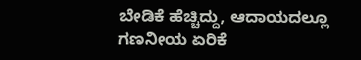ಬೇಡಿಕೆ ಹೆಚ್ಚಿದ್ದು, ಆದಾಯದಲ್ಲೂ ಗಣನೀಯ ಏರಿಕೆ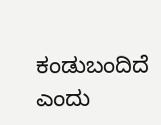ಕಂಡುಬಂದಿದೆ ಎಂದು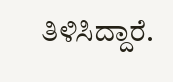ತಿಳಿಸಿದ್ದಾರೆ.